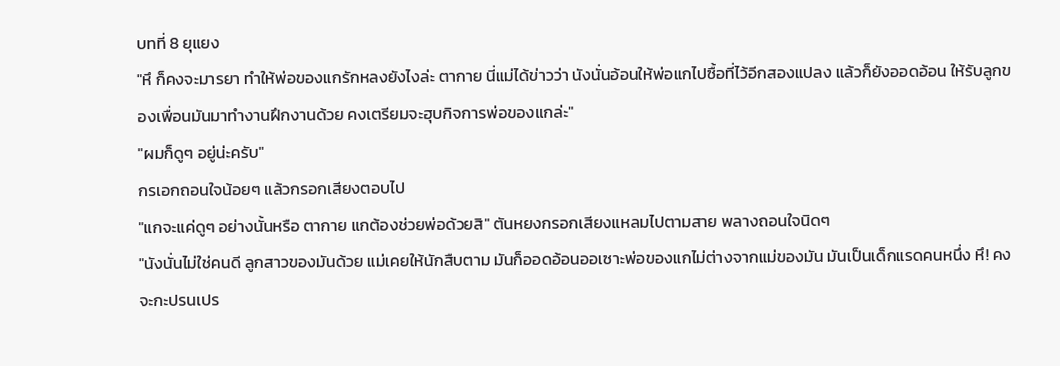บทที่ 8 ยุแยง
"หึ ก็คงจะมารยา ทำให้พ่อของแกรักหลงยังไงล่ะ ตากาย นี่แม่ได้ข่าวว่า นังนั่นอ้อนให้พ่อแกไปซื้อที่ไว้อีกสองแปลง แล้วก็ยังออดอ้อน ให้รับลูกของเพื่อนมันมาทำงานฝึกงานด้วย คงเตรียมจะฮุบกิจการพ่อของแกล่ะ"
"ผมก็ดูๆ อยู่น่ะครับ"
กรเอกถอนใจน้อยๆ แล้วกรอกเสียงตอบไป
"แกจะแค่ดูๆ อย่างนั้นหรือ ตากาย แกต้องช่วยพ่อด้วยสิ" ตันหยงกรอกเสียงแหลมไปตามสาย พลางถอนใจนิดๆ
"นังนั่นไม่ใช่คนดี ลูกสาวของมันด้วย แม่เคยให้นักสืบตาม มันก็ออดอ้อนออเซาะพ่อของแกไม่ต่างจากแม่ของมัน มันเป็นเด็กแรดคนหนึ่ง หึ! คงจะกะปรนเปร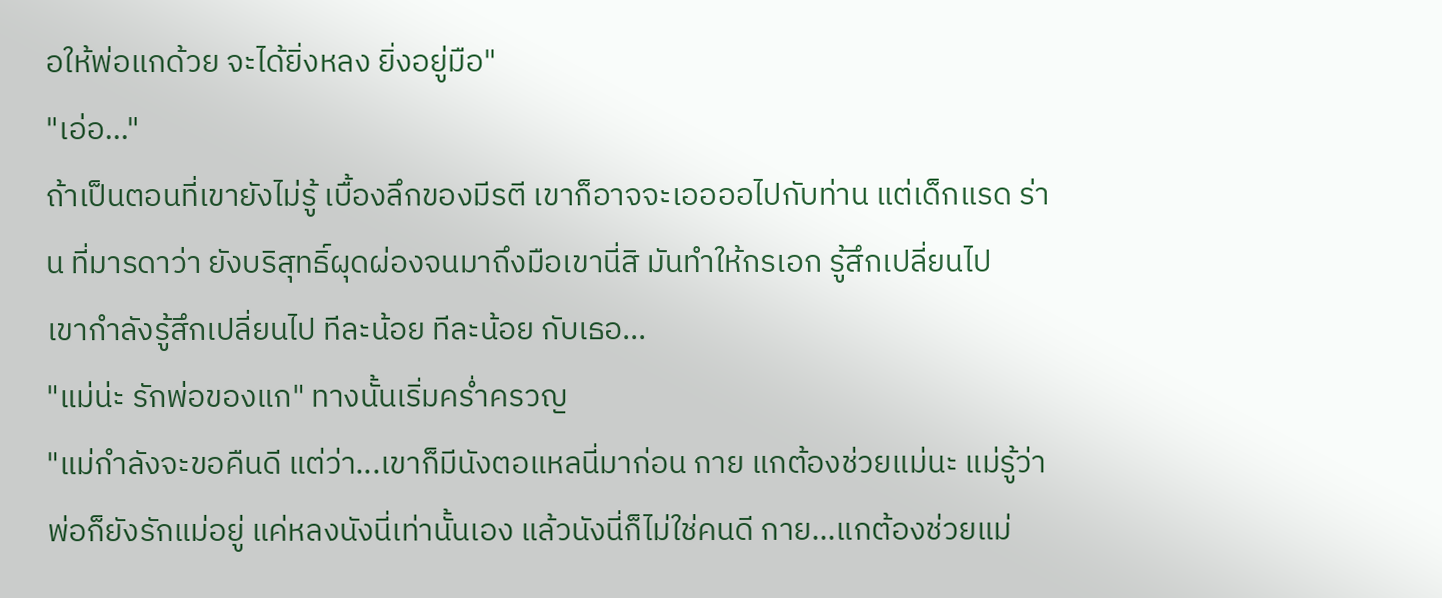อให้พ่อแกด้วย จะได้ยิ่งหลง ยิ่งอยู่มือ"
"เอ่อ..."
ถ้าเป็นตอนที่เขายังไม่รู้ เบื้องลึกของมีรตี เขาก็อาจจะเออออไปกับท่าน แต่เด็กแรด ร่าน ที่มารดาว่า ยังบริสุทธิ์ผุดผ่องจนมาถึงมือเขานี่สิ มันทำให้กรเอก รู้สึกเปลี่ยนไป
เขากำลังรู้สึกเปลี่ยนไป ทีละน้อย ทีละน้อย กับเธอ...
"แม่น่ะ รักพ่อของแก" ทางนั้นเริ่มคร่ำครวญ
"แม่กำลังจะขอคืนดี แต่ว่า...เขาก็มีนังตอแหลนี่มาก่อน กาย แกต้องช่วยแม่นะ แม่รู้ว่าพ่อก็ยังรักแม่อยู่ แค่หลงนังนี่เท่านั้นเอง แล้วนังนี่ก็ไม่ใช่คนดี กาย...แกต้องช่วยแม่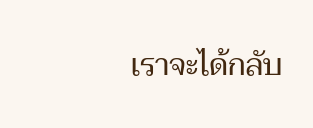เราจะได้กลับ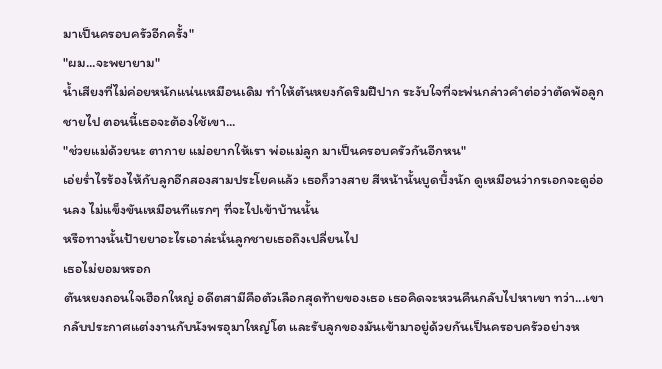มาเป็นครอบครัวอีกครั้ง"
"ผม...จะพยายาม"
น้ำเสียงที่ไม่ค่อยหนักแน่นเหมือนเดิม ทำให้ตันหยงกัดริมฝีปาก ระงับใจที่จะพ่นกล่าวคำต่อว่าตัดพ้อลูกชายไป ตอนนี้เธอจะต้องใช้เขา...
"ช่วยแม่ด้วยนะ ตากาย แม่อยากให้เรา พ่อแม่ลูก มาเป็นครอบครัวกันอีกหน"
เอ่ยร่ำไรร้องไห้กับลูกอีกสองสามประโยคแล้ว เธอก็วางสาย สีหน้านั้นบูดบึ้งนัก ดูเหมือนว่ากรเอกจะดูอ่อนลง ไม่แข็งขันเหมือนทีแรกๆ ที่จะไปเข้าบ้านนั้น
หรือทางนั้นป้ายยาอะไรเอาล่ะนั่นลูกชายเธอถึงเปลี่ยนไป
เธอไม่ยอมหรอก
ตันหยงถอนใจเฮือกใหญ่ อดีตสามีคือตัวเลือกสุดท้ายของเธอ เธอคิดจะหวนคืนกลับไปหาเขา ทว่า...เขากลับประกาศแต่งงานกับนังพรอุมาใหญ่โต และรับลูกของมันเข้ามาอยู่ด้วยกันเป็นครอบครัวอย่างห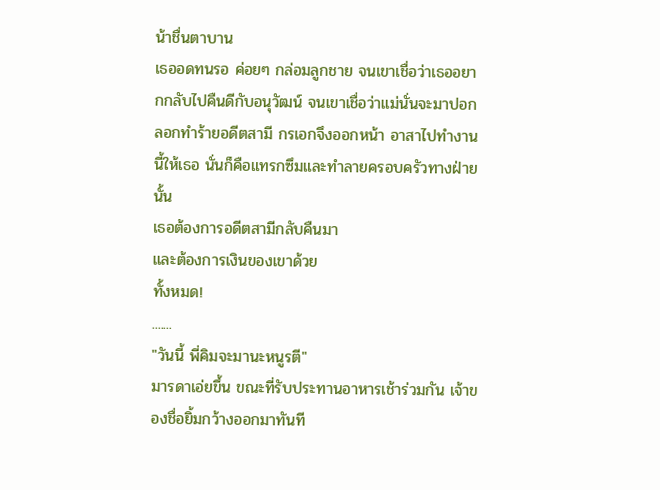น้าชื่นตาบาน
เธออดทนรอ ค่อยๆ กล่อมลูกชาย จนเขาเชื่อว่าเธออยากกลับไปคืนดีกับอนุวัฒน์ จนเขาเชื่อว่าแม่นั่นจะมาปอกลอกทำร้ายอดีตสามี กรเอกจึงออกหน้า อาสาไปทำงานนี้ให้เธอ นั่นก็คือแทรกซึมและทำลายครอบครัวทางฝ่ายนั้น
เธอต้องการอดีตสามีกลับคืนมา
และต้องการเงินของเขาด้วย
ทั้งหมด!
.......
"วันนี้ พี่คิมจะมานะหนูรตี"
มารดาเอ่ยขึ้น ขณะที่รับประทานอาหารเช้าร่วมกัน เจ้าของชื่อยิ้มกว้างออกมาทันที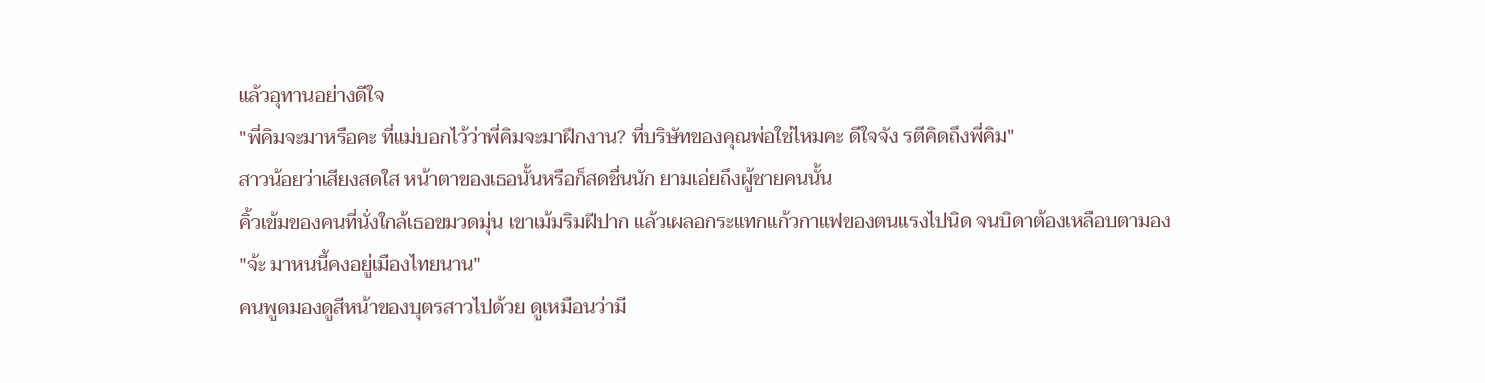แล้วอุทานอย่างดีใจ
"พี่คิมจะมาหรือคะ ที่แม่บอกไว้ว่าพี่คิมจะมาฝึกงาน? ที่บริษัทของคุณพ่อใช่ไหมคะ ดีใจจัง รตีคิดถึงพี่คิม"
สาวน้อยว่าเสียงสดใส หน้าตาของเธอนั้นหรือก็สดชื่นนัก ยามเอ่ยถึงผู้ชายคนนั้น
คิ้วเข้มของคนที่นั่งใกล้เธอขมวดมุ่น เขาเม้มริมฝีปาก แล้วเผลอกระแทกแก้วกาแฟของตนแรงไปนิด จนบิดาต้องเหลือบตามอง
"จ้ะ มาหนนี้คงอยู่เมืองไทยนาน"
คนพูดมองดูสีหน้าของบุตรสาวไปด้วย ดูเหมือนว่ามี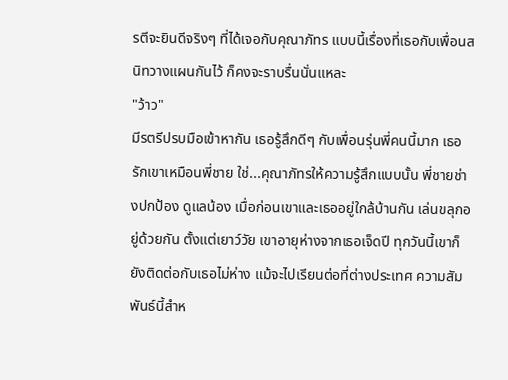รตีจะยินดีจริงๆ ที่ได้เจอกับคุณาภัทร แบบนี้เรื่องที่เธอกับเพื่อนสนิทวางแผนกันไว้ ก็คงจะราบรื่นนั่นแหละ
"ว้าว"
มีรตรีปรบมือเข้าหากัน เธอรู้สึกดีๆ กับเพื่อนรุ่นพี่คนนี้มาก เธอรักเขาเหมือนพี่ชาย ใช่...คุณาภัทรให้ความรู้สึกแบบนั้น พี่ชายช่างปกป้อง ดูแลน้อง เมื่อก่อนเขาและเธออยู่ใกล้บ้านกัน เล่นขลุกอยู่ด้วยกัน ตั้งแต่เยาว์วัย เขาอายุห่างจากเธอเจ็ดปี ทุกวันนี้เขาก็ยังติดต่อกับเธอไม่ห่าง แม้จะไปเรียนต่อที่ต่างประเทศ ความสัมพันธ์นี้สำห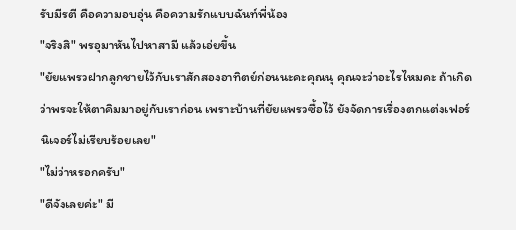รับมีรตี คือความอบอุ่น คือความรักแบบฉันท์พี่น้อง
"จริงสิ" พรอุมาหันไปหาสามี แล้วเอ่ยขึ้น
"ยัยแพรวฝากลูกชายไว้กับเราสักสองอาทิตย์ก่อนนะคะคุณนุ คุณจะว่าอะไรไหมคะ ถ้าเกิดว่าพรจะให้ตาคิมมาอยู่กับเราก่อน เพราะบ้านที่ยัยแพรวซื้อไว้ ยังจัดการเรื่องตกแต่งเฟอร์นิเจอร์ไม่เรียบร้อยเลย"
"ไม่ว่าหรอกครับ"
"ดีจังเลยค่ะ" มี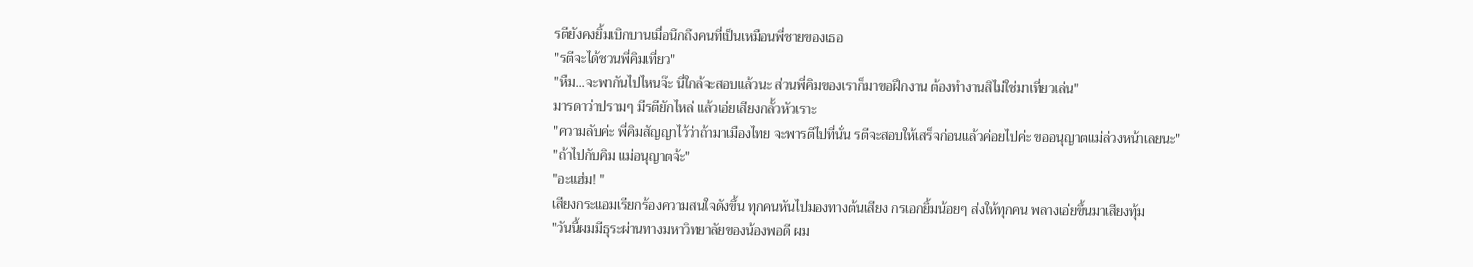รตียังคงยิ้มเบิกบานเมื่อนึกถึงคนที่เป็นเหมือนพี่ชายของเธอ
"รตีจะได้ชวนพี่คิมเที่ยว"
"หืม...จะพากันไปไหนจ๊ะ นี่ใกล้จะสอบแล้วนะ ส่วนพี่คิมของเราก็มาขอฝึกงาน ต้องทำงานสิไม่ใช่มาเที่ยวเล่น"
มารดาว่าปรามๆ มีรตียักไหล่ แล้วเอ่ยเสียงกลั้วหัวเราะ
"ความลับค่ะ พี่คิมสัญญาไว้ว่าถ้ามาเมืองไทย จะพารตีไปที่นั่น รตีจะสอบให้เสร็จก่อนแล้วค่อยไปค่ะ ขออนุญาตแม่ล่วงหน้าเลยนะ"
"ถ้าไปกับคิม แม่อนุญาตจ้ะ"
"อะแฮ่ม! "
เสียงกระแอมเรียกร้องความสนใจดังขึ้น ทุกคนหันไปมองทางต้นเสียง กรเอกยิ้มน้อยๆ ส่งให้ทุกคน พลางเอ่ยขึ้นมาเสียงทุ้ม
"วันนี้ผมมีธุระผ่านทางมหาวิทยาลัยของน้องพอดี ผม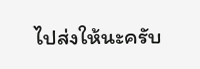ไปส่งให้นะครับ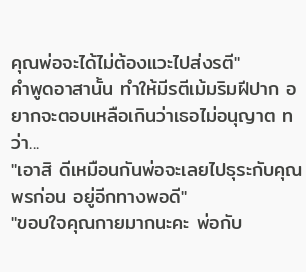คุณพ่อจะได้ไม่ต้องแวะไปส่งรตี"
คำพูดอาสานั้น ทำให้มีรตีเม้มริมฝีปาก อยากจะตอบเหลือเกินว่าเธอไม่อนุญาต ทว่า...
"เอาสิ ดีเหมือนกันพ่อจะเลยไปธุระกับคุณพรก่อน อยู่อีกทางพอดี"
"ขอบใจคุณกายมากนะคะ พ่อกับ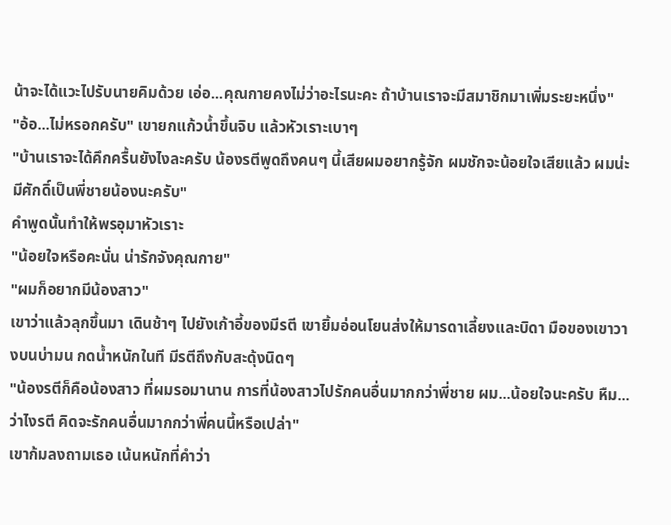น้าจะได้แวะไปรับนายคิมด้วย เอ่อ...คุณกายคงไม่ว่าอะไรนะคะ ถ้าบ้านเราจะมีสมาชิกมาเพิ่มระยะหนึ่ง"
"อ้อ...ไม่หรอกครับ" เขายกแก้วน้ำขึ้นจิบ แล้วหัวเราะเบาๆ
"บ้านเราจะได้คึกครื้นยังไงละครับ น้องรตีพูดถึงคนๆ นี้เสียผมอยากรู้จัก ผมชักจะน้อยใจเสียแล้ว ผมน่ะมีศักดิ์เป็นพี่ชายน้องนะครับ"
คำพูดนั้นทำให้พรอุมาหัวเราะ
"น้อยใจหรือคะนั่น น่ารักจังคุณกาย"
"ผมก็อยากมีน้องสาว"
เขาว่าแล้วลุกขึ้นมา เดินช้าๆ ไปยังเก้าอี้ของมีรตี เขายิ้มอ่อนโยนส่งให้มารดาเลี้ยงและบิดา มือของเขาวางบนบ่ามน กดน้ำหนักในที มีรตีถึงกับสะดุ้งนิดๆ
"น้องรตีก็คือน้องสาว ที่ผมรอมานาน การที่น้องสาวไปรักคนอื่นมากกว่าพี่ชาย ผม...น้อยใจนะครับ หืม...ว่าไงรตี คิดจะรักคนอื่นมากกว่าพี่คนนี้หรือเปล่า"
เขาก้มลงถามเธอ เน้นหนักที่คำว่า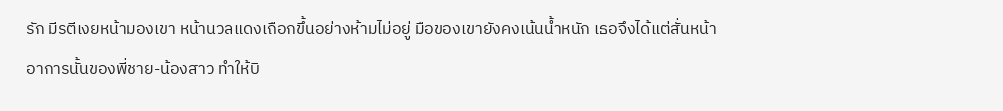รัก มีรตีเงยหน้ามองเขา หน้านวลแดงเถือกขึ้นอย่างห้ามไม่อยู่ มือของเขายังคงเน้นน้ำหนัก เธอจึงได้แต่สั่นหน้า
อาการนั้นของพี่ชาย-น้องสาว ทำให้บิ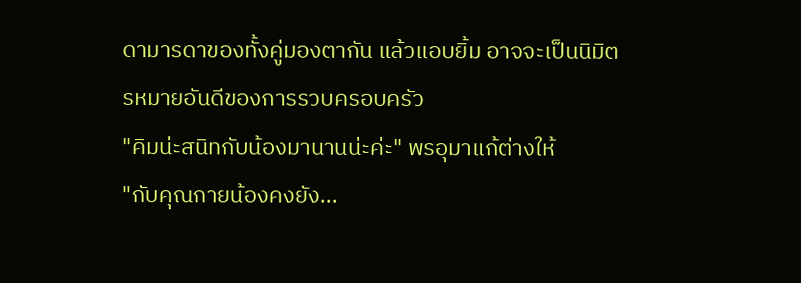ดามารดาของทั้งคู่มองตากัน แล้วแอบยิ้ม อาจจะเป็นนิมิตรหมายอันดีของการรวบครอบครัว
"คิมน่ะสนิทกับน้องมานานน่ะค่ะ" พรอุมาแก้ต่างให้
"กับคุณกายน้องคงยัง...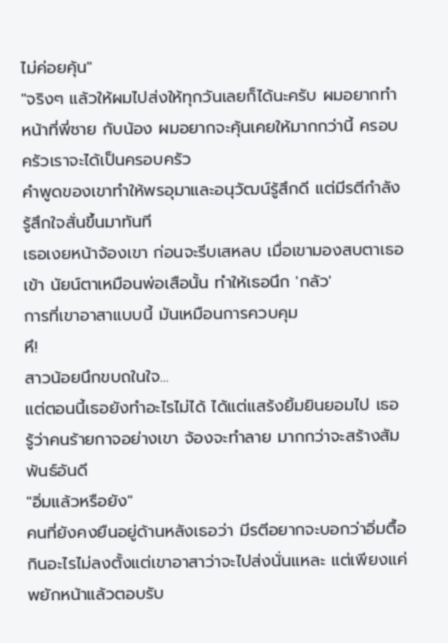ไม่ค่อยคุ้น"
"จริงๆ แล้วให้ผมไปส่งให้ทุกวันเลยก็ได้นะครับ ผมอยากทำหน้าที่พี่ชาย กับน้อง ผมอยากจะคุ้นเคยให้มากกว่านี้ ครอบครัวเราจะได้เป็นครอบครัว
คำพูดของเขาทำให้พรอุมาและอนุวัฒน์รู้สึกดี แต่มีรตีกำลังรู้สึกใจสั่นขึ้นมาทันที
เธอเงยหน้าจ้องเขา ก่อนจะรีบเสหลบ เมื่อเขามองสบตาเธอเข้า นัยน์ตาเหมือนพ่อเสือนั้น ทำให้เธอนึก 'กลัว'
การที่เขาอาสาแบบนี้ มันเหมือนการควบคุม
หึ!
สาวน้อยนึกขบถในใจ...
แต่ตอนนี้เธอยังทำอะไรไม่ได้ ได้แต่แสร้งยิ้มยินยอมไป เธอรู้ว่าคนร้ายกาจอย่างเขา จ้องจะทำลาย มากกว่าจะสร้างสัมพันธ์อันดี
"อิ่มแล้วหรือยัง"
คนที่ยังคงยืนอยู่ด้านหลังเธอว่า มีรตีอยากจะบอกว่าอิ่มตื้อ กินอะไรไม่ลงตั้งแต่เขาอาสาว่าจะไปส่งนั่นแหละ แต่เพียงแค่พยักหน้าแล้วตอบรับ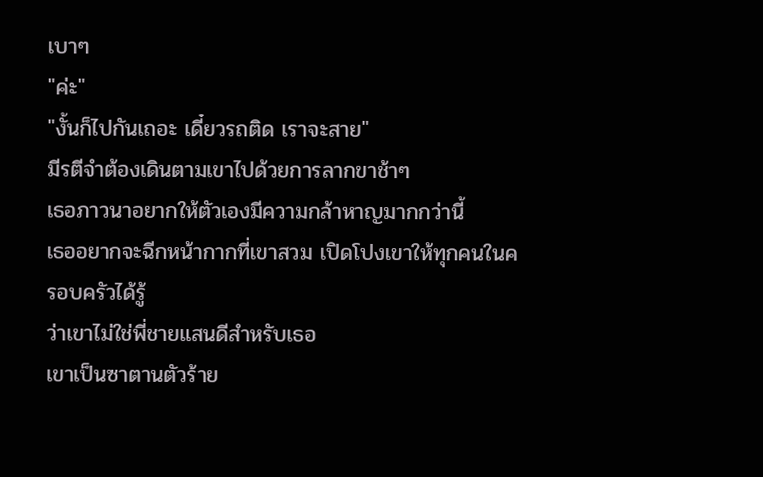เบาๆ
"ค่ะ"
"งั้นก็ไปกันเถอะ เดี๋ยวรถติด เราจะสาย"
มีรตีจำต้องเดินตามเขาไปด้วยการลากขาช้าๆ
เธอภาวนาอยากให้ตัวเองมีความกล้าหาญมากกว่านี้
เธออยากจะฉีกหน้ากากที่เขาสวม เปิดโปงเขาให้ทุกคนในครอบครัวได้รู้
ว่าเขาไม่ใช่พี่ชายแสนดีสำหรับเธอ
เขาเป็นซาตานตัวร้าย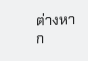ต่างหาก